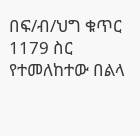በፍ/ብ/ህግ ቁጥር 1179 ስር የተመለከተው በልላ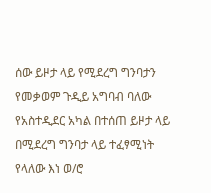ሰው ይዞታ ላይ የሚደረግ ግንባታን የመቃወም ጉዲይ አግባብ ባለው የአስተዲደር አካል በተሰጠ ይዞታ ላይ በሚደረግ ግንባታ ላይ ተፈፃሚነት የላለው እነ ወ/ሮ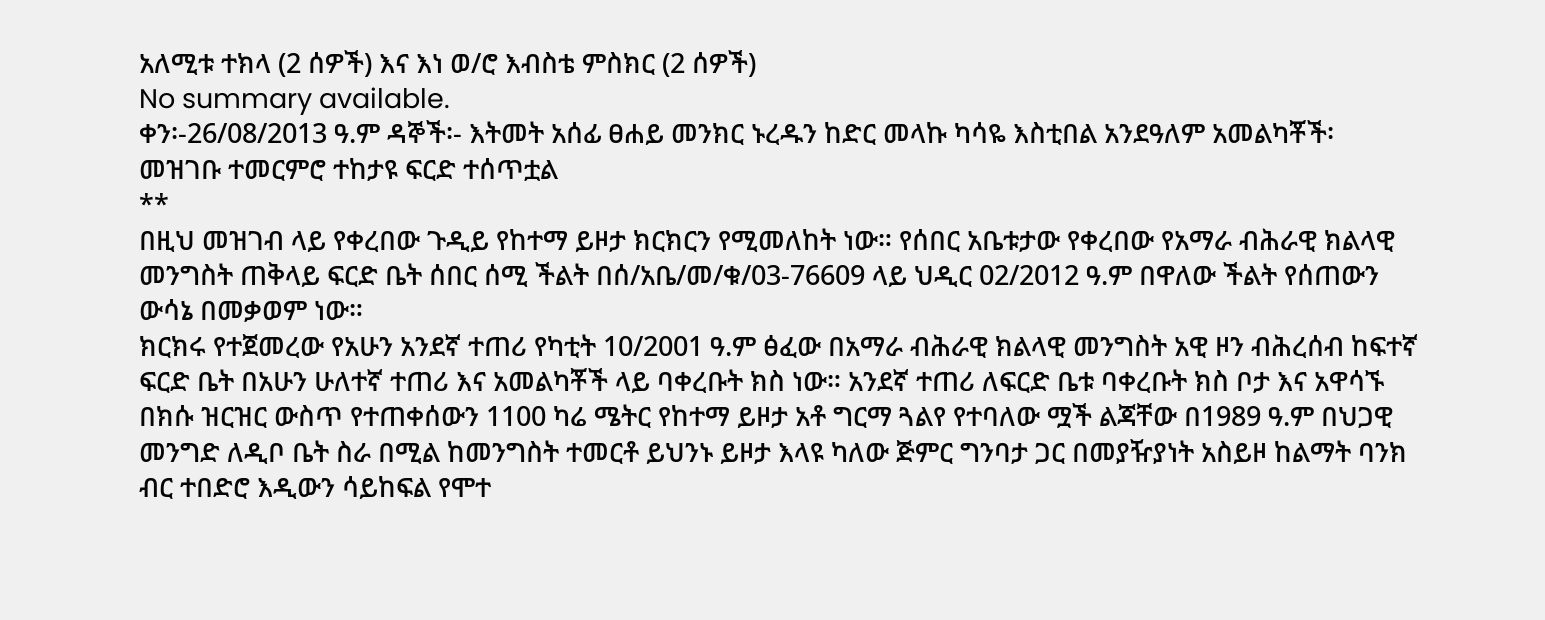አለሚቱ ተክላ (2 ሰዎች) እና እነ ወ/ሮ እብስቴ ምስክር (2 ሰዎች)
No summary available.
ቀን፡-26/08/2013 ዓ.ም ዳኞች፡- እትመት አሰፊ ፀሐይ መንክር ኑረዱን ከድር መላኩ ካሳዬ እስቲበል አንደዓለም አመልካቾች፡
መዝገቡ ተመርምሮ ተከታዩ ፍርድ ተሰጥቷል
**
በዚህ መዝገብ ላይ የቀረበው ጉዲይ የከተማ ይዞታ ክርክርን የሚመለከት ነው። የሰበር አቤቱታው የቀረበው የአማራ ብሕራዊ ክልላዊ መንግስት ጠቅላይ ፍርድ ቤት ሰበር ሰሚ ችልት በሰ/አቤ/መ/ቁ/03-76609 ላይ ህዲር 02/2012 ዓ.ም በዋለው ችልት የሰጠውን ውሳኔ በመቃወም ነው።
ክርክሩ የተጀመረው የአሁን አንደኛ ተጠሪ የካቲት 10/2001 ዓ.ም ፅፈው በአማራ ብሕራዊ ክልላዊ መንግስት አዊ ዞን ብሕረሰብ ከፍተኛ ፍርድ ቤት በአሁን ሁለተኛ ተጠሪ እና አመልካቾች ላይ ባቀረቡት ክስ ነው። አንደኛ ተጠሪ ለፍርድ ቤቱ ባቀረቡት ክስ ቦታ እና አዋሳኙ በክሱ ዝርዝር ውስጥ የተጠቀሰውን 1100 ካሬ ሜትር የከተማ ይዞታ አቶ ግርማ ጓልየ የተባለው ሟች ልጃቸው በ1989 ዓ.ም በህጋዊ መንግድ ለዲቦ ቤት ስራ በሚል ከመንግስት ተመርቶ ይህንኑ ይዞታ እላዩ ካለው ጅምር ግንባታ ጋር በመያዥያነት አስይዞ ከልማት ባንክ ብር ተበድሮ እዲውን ሳይከፍል የሞተ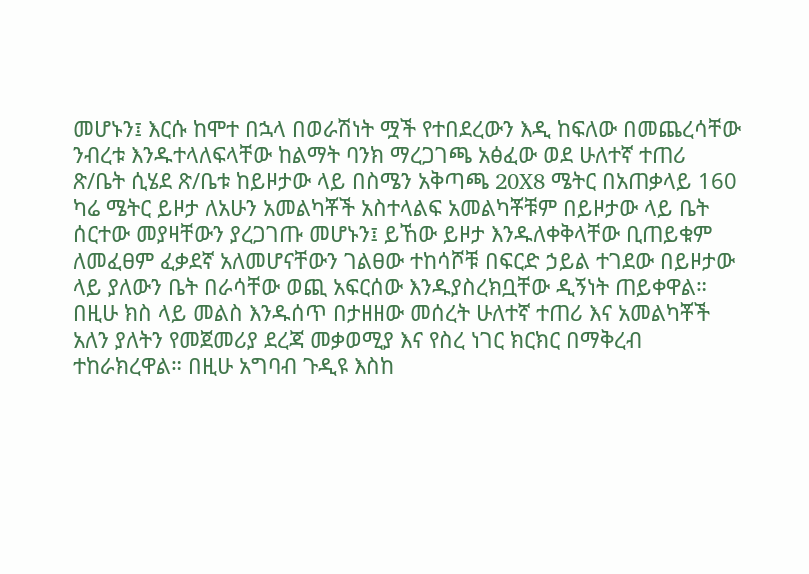መሆኑን፤ እርሱ ከሞተ በኋላ በወራሽነት ሟች የተበደረውን እዲ ከፍለው በመጨረሳቸው ንብረቱ እንዱተላለፍላቸው ከልማት ባንክ ማረጋገጫ አፅፈው ወደ ሁለተኛ ተጠሪ ጽ/ቤት ሲሄደ ጽ/ቤቱ ከይዞታው ላይ በስሜን አቅጣጫ 20X8 ሜትር በአጠቃላይ 160 ካሬ ሜትር ይዞታ ለአሁን አመልካቾች አስተላልፍ አመልካቾቹም በይዞታው ላይ ቤት ሰርተው መያዛቸውን ያረጋገጡ መሆኑን፤ ይኸው ይዞታ እንዱለቀቅላቸው ቢጠይቁም ለመፈፀም ፈቃደኛ አለመሆናቸውን ገልፀው ተከሳሾቹ በፍርድ ኃይል ተገደው በይዞታው ላይ ያለውን ቤት በራሳቸው ወጪ አፍርሰው እንዱያስረክቧቸው ዲኝነት ጠይቀዋል።
በዚሁ ክስ ላይ መልስ እንዱሰጥ በታዘዘው መሰረት ሁለተኛ ተጠሪ እና አመልካቾች አለን ያለትን የመጀመሪያ ደረጃ መቃወሚያ እና የስረ ነገር ክርክር በማቅረብ ተከራክረዋል። በዚሁ አግባብ ጉዲዩ እስከ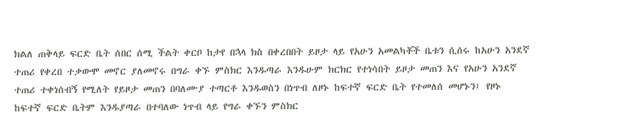ክልለ ጠቅላይ ፍርድ ቤት ሰበር ሰሚ ችልት ቀርቦ ከታየ በኋላ ክስ በቀረበበት ይዞታ ላይ የአሁን አመልካቾች ቤቱን ሲሰሩ ከአሁን አንደኛ ተጠሪ የቀረበ ተቃውሞ መኖር ያለመኖሩ በግራ ቀኙ ምስክር እንዱጣራ እንዱሁም ክርክር የተነሳበት ይዞታ መጠን እና የአሁን አንደኛ ተጠሪ ተቀነሰብኝ የሚለት የይዞታ መጠን በባለሙያ ተጣርቶ እንዱወስን በነጥብ ለዞኑ ከፍተኛ ፍርድ ቤት የተመለሰ መሆኑን፤ የዞኑ ከፍተኛ ፍርድ ቤትም እንዱያጣራ በተባለው ነጥብ ላይ የግራ ቀኙን ምስክር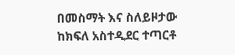በመስማት እና ስለይዞታው ከክፍለ አስተዲደር ተጣርቶ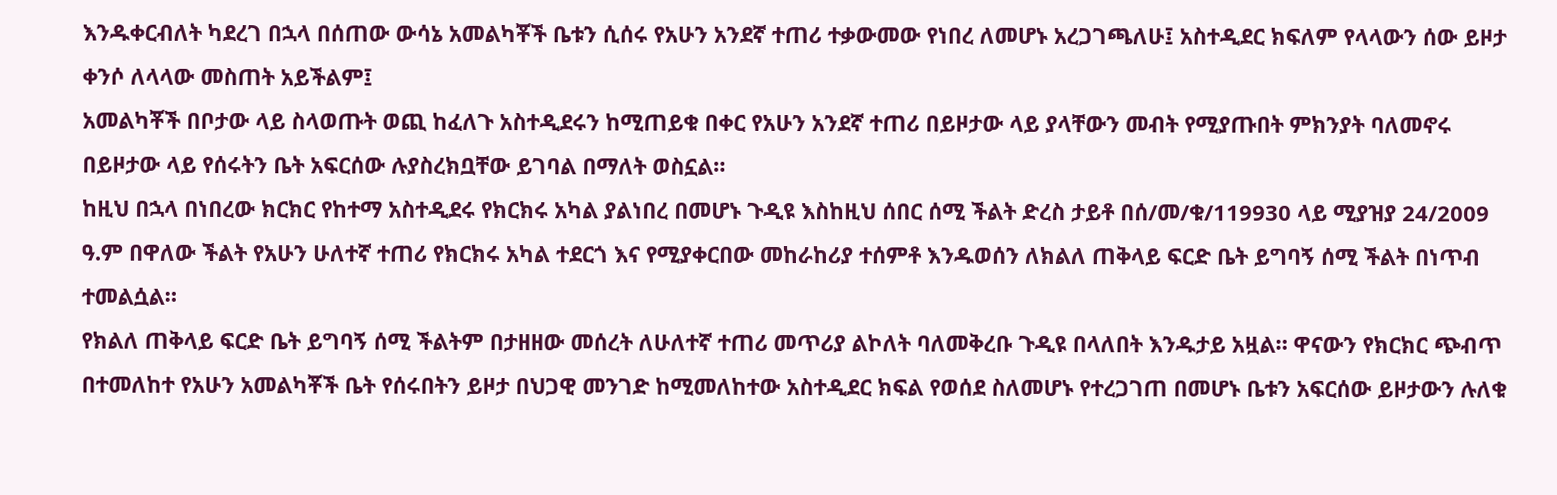እንዱቀርብለት ካደረገ በኋላ በሰጠው ውሳኔ አመልካቾች ቤቱን ሲሰሩ የአሁን አንደኛ ተጠሪ ተቃውመው የነበረ ለመሆኑ አረጋገጫለሁ፤ አስተዲደር ክፍለም የላላውን ሰው ይዞታ ቀንሶ ለላላው መስጠት አይችልም፤
አመልካቾች በቦታው ላይ ስላወጡት ወጪ ከፈለጉ አስተዲደሩን ከሚጠይቁ በቀር የአሁን አንደኛ ተጠሪ በይዞታው ላይ ያላቸውን መብት የሚያጡበት ምክንያት ባለመኖሩ በይዞታው ላይ የሰሩትን ቤት አፍርሰው ሉያስረክቧቸው ይገባል በማለት ወስኗል።
ከዚህ በኋላ በነበረው ክርክር የከተማ አስተዲደሩ የክርክሩ አካል ያልነበረ በመሆኑ ጉዲዩ እስከዚህ ሰበር ሰሚ ችልት ድረስ ታይቶ በሰ/መ/ቁ/119930 ላይ ሚያዝያ 24/2009 ዓ.ም በዋለው ችልት የአሁን ሁለተኛ ተጠሪ የክርክሩ አካል ተደርጎ እና የሚያቀርበው መከራከሪያ ተሰምቶ እንዱወሰን ለክልለ ጠቅላይ ፍርድ ቤት ይግባኝ ሰሚ ችልት በነጥብ ተመልሷል።
የክልለ ጠቅላይ ፍርድ ቤት ይግባኝ ሰሚ ችልትም በታዘዘው መሰረት ለሁለተኛ ተጠሪ መጥሪያ ልኮለት ባለመቅረቡ ጉዲዩ በላለበት እንዱታይ አዟል። ዋናውን የክርክር ጭብጥ በተመለከተ የአሁን አመልካቾች ቤት የሰሩበትን ይዞታ በህጋዊ መንገድ ከሚመለከተው አስተዲደር ክፍል የወሰደ ስለመሆኑ የተረጋገጠ በመሆኑ ቤቱን አፍርሰው ይዞታውን ሉለቁ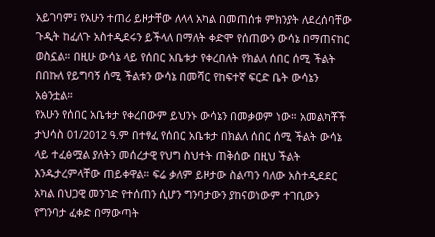አይገባም፤ የአሁን ተጠሪ ይዞታቸው ለላላ አካል በመጠሰቱ ምክንያት ለደረሰባቸው ጉዲት ከፈለጉ አስተዲደሩን ይችላለ በማለት ቀድሞ የሰጠውን ውሳኔ በማጠናከር ወስኗል። በዚሁ ውሳኔ ላይ የሰበር አቤቱታ የቀረበለት የክልለ ሰበር ሰሚ ችልት በበኩለ የይግባኝ ሰሚ ችልቱን ውሳኔ በመሻር የከፍተኛ ፍርድ ቤት ውሳኔን አፅንቷል።
የአሁን የሰበር አቤቱታ የቀረበውም ይህንኑ ውሳኔን በመቃወም ነው። አመልካቾች ታህሳስ 01/2012 ዓ.ም በተፃፈ የሰበር አቤቱታ በክልለ ሰበር ሰሚ ችልት ውሳኔ ላይ ተፈፅሟል ያለትን መሰረታዊ የህግ ስህተት ጠቅሰው በዚህ ችልት እንዱታረምላቸው ጠይቀዋል። ፍሬ ቃለም ይዞታው ስልጣን ባለው አስተዲደደር አካል በህጋዊ መንገድ የተሰጠን ሲሆን ግንባታውን ያከናወነውም ተገቢውን የግንባታ ፈቀድ በማውጣት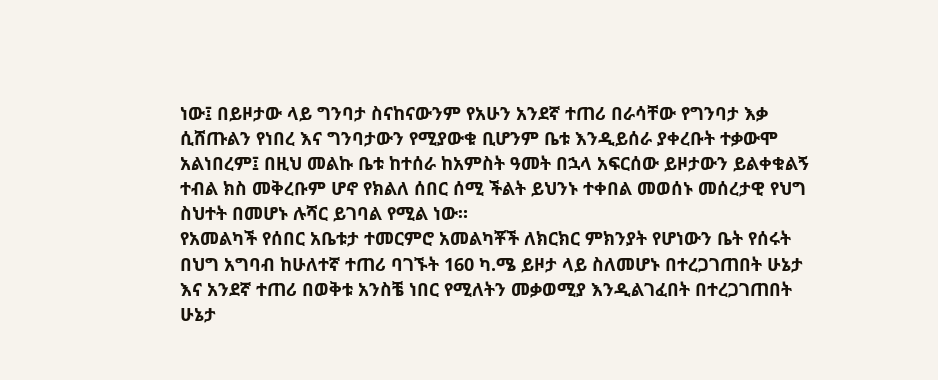ነው፤ በይዞታው ላይ ግንባታ ስናከናውንም የአሁን አንደኛ ተጠሪ በራሳቸው የግንባታ እቃ ሲሸጡልን የነበረ እና ግንባታውን የሚያውቁ ቢሆንም ቤቱ እንዲይሰራ ያቀረቡት ተቃውሞ አልነበረም፤ በዚህ መልኩ ቤቱ ከተሰራ ከአምስት ዓመት በኋላ አፍርሰው ይዞታውን ይልቀቁልኝ ተብል ክስ መቅረቡም ሆኖ የክልለ ሰበር ሰሚ ችልት ይህንኑ ተቀበል መወሰኑ መሰረታዊ የህግ ስህተት በመሆኑ ሉሻር ይገባል የሚል ነው።
የአመልካች የሰበር አቤቱታ ተመርምሮ አመልካቾች ለክርክር ምክንያት የሆነውን ቤት የሰሩት በህግ አግባብ ከሁለተኛ ተጠሪ ባገኙት 160 ካ.ሜ ይዞታ ላይ ስለመሆኑ በተረጋገጠበት ሁኔታ እና አንደኛ ተጠሪ በወቅቱ አንስቼ ነበር የሚለትን መቃወሚያ እንዲልገፈበት በተረጋገጠበት ሁኔታ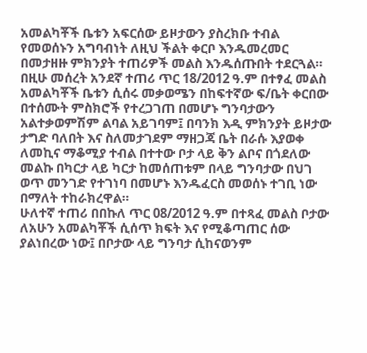አመልካቾች ቤቱን አፍርሰው ይዞታውን ያስረክቡ ተብል የመወሰኑን አግባብነት ለዚህ ችልት ቀርቦ እንዱመረመር በመታዘዙ ምክንያት ተጠሪዎች መልስ እንዱሰጡበት ተደርጓል።
በዚሁ መሰረት አንደኛ ተጠሪ ጥር 18/2012 ዓ.ም በተፃፈ መልስ አመልካቾች ቤቱን ሲሰሩ መቃወሜን በከፍተኛው ፍ/ቤት ቀርበው በተሰሙት ምስክሮች የተረጋገጠ በመሆኑ ግንባታውን አልተቃወምሽም ልባል አይገባም፤ በባንክ እዲ ምክንያት ይዞታው ታግድ ባለበት እና ስለመታገደም ማዘጋጃ ቤት በራሱ እያወቀ ለመኪና ማቆሚያ ተብል በተተው ቦታ ላይ ቅን ልቦና በጎደለው መልኩ በካርታ ላይ ካርታ ከመሰጠቱም በላይ ግንባታው በህገ ወጥ መንገድ የተገነባ በመሆኑ እንዱፈርስ መወሰኑ ተገቢ ነው በማለት ተከራክረዋል።
ሁለተኛ ተጠሪ በበኩለ ጥር 08/2012 ዓ.ም በተጻፈ መልስ ቦታው ለአሁን አመልካቾች ሲሰጥ ክፍት እና የሚቆጣጠር ሰው ያልነበረው ነው፤ በቦታው ላይ ግንባታ ሲከናወንም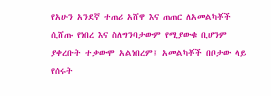የአሁን አንደኛ ተጠሪ አሸዋ እና ጠጠር ለአመልካቾች ሲሸጡ የነበረ እና ስለግንባታውም የሚያውቁ ቢሆንም ያቀረቡት ተቃውሞ አልነበረም፤ አመልካቾች በቦታው ላይ የሰሩት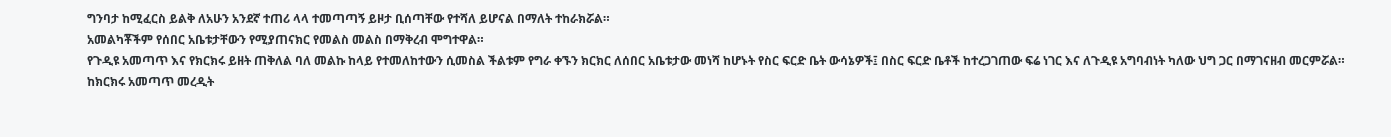ግንባታ ከሚፈርስ ይልቅ ለአሁን አንደኛ ተጠሪ ላላ ተመጣጣኝ ይዞታ ቢሰጣቸው የተሻለ ይሆናል በማለት ተከራክሯል።
አመልካቾችም የሰበር አቤቱታቸውን የሚያጠናክር የመልስ መልስ በማቅረብ ሞግተዋል።
የጉዲዩ አመጣጥ እና የክርክሩ ይዘት ጠቅለል ባለ መልኩ ከላይ የተመለከተውን ሲመስል ችልቱም የግራ ቀኙን ክርክር ለሰበር አቤቱታው መነሻ ከሆኑት የስር ፍርድ ቤት ውሳኔዎች፤ በስር ፍርድ ቤቶች ከተረጋገጠው ፍሬ ነገር እና ለጉዲዩ አግባብነት ካለው ህግ ጋር በማገናዘብ መርምሯል።
ከክርክሩ አመጣጥ መረዲት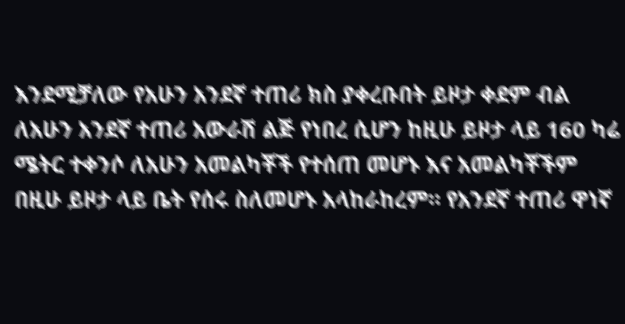እንደሚቻለው የአሁን አንደኛ ተጠሪ ክስ ያቀረቡበት ይዞታ ቀደም ብል ለአሁን አንደኛ ተጠሪ አውራሽ ልጅ የነበረ ሲሆን ከዚሁ ይዞታ ላይ 160 ካሬ ሜትር ተቀንሶ ለአሁን አመልካቾች የተሰጠ መሆኑ እና አመልካቾችም በዚሁ ይዞታ ላይ ቤት የሰሩ ስለመሆኑ አላከራከረም። የአንደኛ ተጠሪ ዋነኛ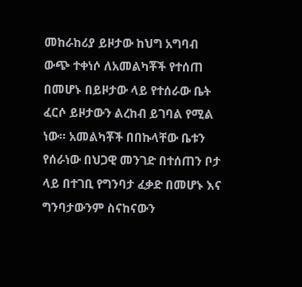መከራከሪያ ይዞታው ከህግ አግባብ ውጭ ተቀነሶ ለአመልካቾች የተሰጠ በመሆኑ በይዞታው ላይ የተሰራው ቤት ፈርሶ ይዞታውን ልረከብ ይገባል የሚል ነው። አመልካቾች በበኩላቸው ቤቱን የሰራነው በህጋዊ መንገድ በተሰጠን ቦታ ላይ በተገቢ የግንባታ ፈቃድ በመሆኑ እና ግንባታውንም ስናከናውን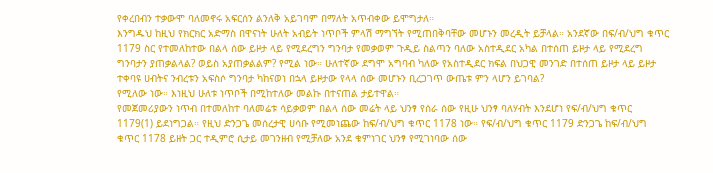የቀረበብን ተቃውሞ ባለመኖሩ አፍርሰን ልንለቅ አይገባም በማለት አጥብቀው ይሞግታለ።
እንግዱህ ከዚህ የክርክር አድማስ በዋናነት ሁለት አብይት ነጥቦች ምላሽ ማግኘት የሚጠበቅባቸው መሆኑን መረዲት ይቻላል። አንደኛው በፍ/ብ/ህግ ቁጥር 1179 ስር የተመለከተው በልላ ሰው ይዞታ ላይ የሚደረግን ግንባታ የመቃወም ጉዲይ ስልጣን ባለው አስተዲደር አካል በተሰጠ ይዞታ ላይ የሚደረግ ግንባታን ያጠቃልላል? ወይስ አያጠቃልልም? የሚል ነው። ሁለተኛው ደግሞ አግባብ ካለው የአስተዲደር ክፍል በህጋዊ መንገድ በተሰጠ ይዞታ ላይ ይዞታ ተቀባዩ ሀብትና ንብረቱን አፍስሶ ግንባታ ካከናወነ በኋላ ይዞታው የላላ ሰው መሆኑን ቢረጋገጥ ውጤቱ ምን ላሆን ይገባል?
የሚለው ነው። እነዚህ ሁለቱ ነጥቦች በሚከተለው መልኩ በተናጠል ታይተዋል።
የመጀመሪያውን ነጥብ በተመለከተ ባለመሬቱ ሳይቃወም በልላ ሰው መሬት ላይ ህንፃ የሰራ ሰው የዚሁ ህንፃ ባለሃብት እንደሆነ የፍ/ብ/ህግ ቁጥር 1179(1) ይደነግጋል። የዚህ ድንጋጌ መሰረታዊ ሀሳቡ የሚመነጨው ከፍ/ብ/ህግ ቁጥር 1178 ነው። የፍ/ብ/ህግ ቁጥር 1179 ድንጋጌ ከፍ/ብ/ህግ ቁጥር 1178 ይዘት ጋር ተዲምሮ ሲታይ መገንዘብ የሚቻለው አንደ ቁምነገር ህንፃ የሚገነባው ሰው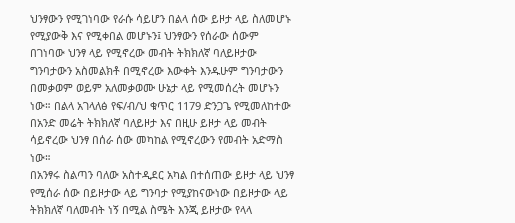ህንፃውን የሚገነባው የራሱ ሳይሆን በልላ ሰው ይዞታ ላይ ስለመሆኑ የሚያውቅ እና የሚቀበል መሆኑን፤ ህንፃውን የሰራው ሰውም በገነባው ህንፃ ላይ የሚኖረው መብት ትክክለኛ ባለይዞታው ግንባታውን አስመልክቶ በሚኖረው እውቀት እንዱሁም ግንባታውን በመቃወም ወይም አለመቃወሙ ሁኔታ ላይ የሚመሰረት መሆኑን ነው። በልላ አገላለፅ የፍ/ብ/ህ ቁጥር 1179 ድንጋጌ የሚመለከተው በአንድ መሬት ትክክለኛ ባለይዞታ እና በዚሁ ይዞታ ላይ መብት ሳይኖረው ህንፃ በሰራ ሰው መካከል የሚኖረውን የመብት አድማስ ነው።
በአንፃሩ ስልጣን ባለው አስተዲደር አካል በተሰጠው ይዞታ ላይ ህንፃ የሚሰራ ሰው በይዞታው ላይ ግንባታ የሚያከናውነው በይዞታው ላይ ትክክለኛ ባለመብት ነኝ በሚል ስሜት እንጂ ይዞታው የላላ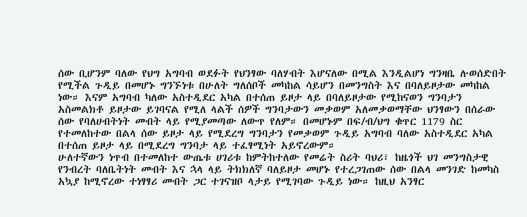ሰው ቢሆንም ባለው የህግ አግባብ ወደፉት የህንፃው ባለሃብት እሆናለው በሚል እንዲልሆነ ግንዛቤ ሉወሰድበት የሚችል ጉዲይ በመሆኑ ግንኙነቱ በሁለት ግለሰቦች መካከል ሳይሆን በመንግስት እና በባለይዞታው መካከል ነው። እናም አግባብ ካለው አስተዲደር አካል በተሰጠ ይዞታ ላይ በባለይዞታው የሚከናወን ግንባታን አስመልክቶ ይዞታው ይገባናል የሚለ ላልች ሰዎች ግንባታውን መቃወም አለመቃወማቸው ህንፃውን በሰራው ሰው የባለሀብትነት መብት ላይ የሚያመጣው ለውጥ የለም። በመሆኑም በፍ/ብ/ህግ ቁጥር 1179 ስር የተመለከተው በልላ ሰው ይዞታ ላይ የሚደረግ ግንባታን የመቃወም ጉዲይ አግባብ ባለው አስተዲደር አካል በተሰጠ ይዞታ ላይ በሚደረግ ግንባታ ላይ ተፈፃሚነት አይኖረውም።
ሁለተኛውን ነጥብ በተመለከተ ውጤቱ ሀገሪቱ ከምትከተለው የመሬት ስሪት ባህሪ፣ ከዜጎች ህገ መንግስታዊ የንብረት ባለቤትነት መብት እና ኋላ ላይ ትክክለኛ ባለይዞታ መሆኑ የተረጋገጠው ሰው በልላ መንገድ ከመካስ አኳያ ከሚኖረው ተነፃፃሪ መብት ጋር ተገናዝቦ ላታይ የሚገባው ጉዲይ ነው። ከዚህ አንፃር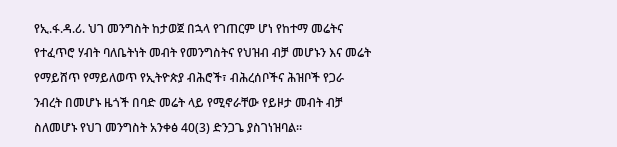የኢ.ፋ.ዳ.ሪ. ህገ መንግስት ከታወጀ በኋላ የገጠርም ሆነ የከተማ መሬትና የተፈጥሮ ሃብት ባለቤትነት መብት የመንግስትና የህዝብ ብቻ መሆኑን እና መሬት የማይሸጥ የማይለወጥ የኢትዮጵያ ብሕሮች፣ ብሕረሰቦችና ሕዝቦች የጋራ ንብረት በመሆኑ ዜጎች በባድ መሬት ላይ የሚኖራቸው የይዞታ መብት ብቻ ስለመሆኑ የህገ መንግስት አንቀፅ 40(3) ድንጋጌ ያስገነዝባል።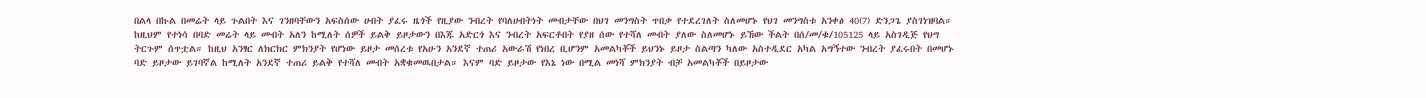በልላ በኩል በመሬት ላይ ጉልበት እና ገንዘባቸውን አፍስሰው ሀብት ያፈሩ ዜጎች የዚያው ንብረት የባለሀብትነት መብታቸው በህገ መንግስት ጥበቃ የተደረገለት ስለመሆኑ የህገ መንግስቱ አንቀፅ 40(7) ድንጋጌ ያስገነዝባል። ከዚህም የተነሳ በባድ መሬት ላይ መብት አለን ከሚለት ሰዎች ይልቅ ይዞታውን በእጁ አድርጎ እና ንብረት አፍርቶበት የያዘ ሰው የተሻለ መብት ያለው ስለመሆኑ ይኸው ችልት በሰ/መ/ቁ/105125 ላይ አስገዲጅ የህግ ትርጉም ሰጥቷል። ከዚህ አንፃር ለክርክር ምክንያት የሆነው ይዞታ መሰረቱ የአሁን አንደኛ ተጠሪ አውራሽ የነበረ ቢሆንም አመልካቾች ይህንኑ ይዞታ ስልጣን ካለው አስተዲደር አካል አግኝተው ንብረት ያፈሩበት በመሆኑ ባድ ይዞታው ይገባኛል ከሚለት አንደኛ ተጠሪ ይልቅ የተሻለ መብት አቋቁመዉበታል። እናም ባድ ይዞታው የእኔ ነው በሚል መነሻ ምክንያት ብቻ አመልካቾች በይዞታው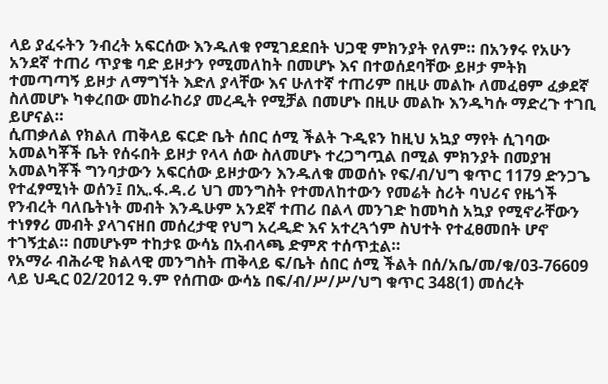ላይ ያፈሩትን ንብረት አፍርሰው እንዱለቁ የሚገደደበት ህጋዊ ምክንያት የለም። በአንፃሩ የአሁን አንደኛ ተጠሪ ጥያቄ ባድ ይዞታን የሚመለከት በመሆኑ እና በተወሰደባቸው ይዞታ ምትክ ተመጣጣኝ ይዞታ ለማግኘት እድለ ያላቸው እና ሁለተኛ ተጠሪም በዚሁ መልኩ ለመፈፀም ፈቃደኛ ስለመሆኑ ካቀረበው መከራከሪያ መረዲት የሚቻል በመሆኑ በዚሁ መልኩ እንዱካሱ ማድረጉ ተገቢ ይሆናል።
ሲጠቃለል የክልለ ጠቅላይ ፍርድ ቤት ሰበር ሰሚ ችልት ጉዲዩን ከዚህ አኳያ ማየት ሲገባው አመልካቾች ቤት የሰሩበት ይዞታ የላላ ሰው ስለመሆኑ ተረጋግጧል በሚል ምክንያት በመያዝ አመልካቾች ግንባታውን አፍርሰው ይዞታውን እንዱለቁ መወሰኑ የፍ/ብ/ህግ ቁጥር 1179 ድንጋጌ የተፈፃሚነት ወሰን፤ በኢ.ፋ.ዳ.ሪ ህገ መንግስት የተመለከተውን የመሬት ስሪት ባህሪና የዜጎች የንብረት ባለቤትነት መብት እንዱሁም አንደኛ ተጠሪ በልላ መንገድ ከመካስ አኳያ የሚኖራቸውን ተነፃፃሪ መብት ያላገናዘበ መሰረታዊ የህግ አረዲድ እና አተረጓጎም ስህተት የተፈፀመበት ሆኖ ተገኝቷል። በመሆኑም ተከታዩ ውሳኔ በአብላጫ ድምጽ ተሰጥቷል።
የአማራ ብሕራዊ ክልላዊ መንግስት ጠቅላይ ፍ/ቤት ሰበር ሰሚ ችልት በሰ/አቤ/መ/ቁ/03-76609 ላይ ህዲር 02/2012 ዓ.ም የሰጠው ውሳኔ በፍ/ብ/ሥ/ሥ/ህግ ቁጥር 348(1) መሰረት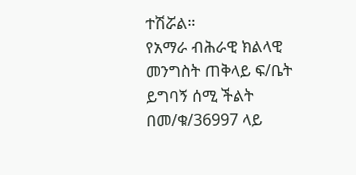ተሽሯል።
የአማራ ብሕራዊ ክልላዊ መንግስት ጠቅላይ ፍ/ቤት ይግባኝ ሰሚ ችልት በመ/ቁ/36997 ላይ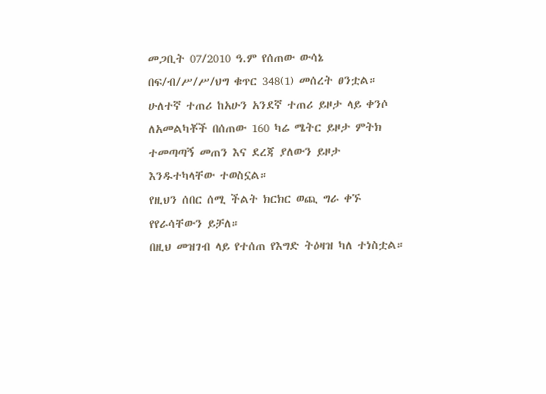መጋቢት 07/2010 ዓ.ም የሰጠው ውሳኔ በፍ/ብ/ሥ/ሥ/ህግ ቁጥር 348(1) መሰረት ፀንቷል።
ሁለተኛ ተጠሪ ከአሁን አንደኛ ተጠሪ ይዞታ ላይ ቀንሶ ለአመልካቾች በሰጠው 160 ካሬ ሜትር ይዞታ ምትክ ተመጣጣኝ መጠን እና ደረጃ ያለውን ይዞታ እንዱተካላቸው ተወስኗል።
የዚህን ሰበር ሰሚ ችልት ክርክር ወጪ ግራ ቀኙ የየራሳቸውን ይቻለ።
በዚህ መዝገብ ላይ የተሰጠ የእግድ ትዕዛዝ ካለ ተነስቷል።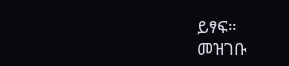ይፃፍ።
መዝገቡ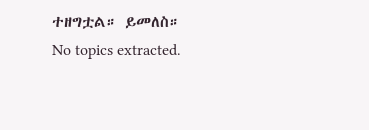ተዘግቷል። ይመለስ።
No topics extracted.